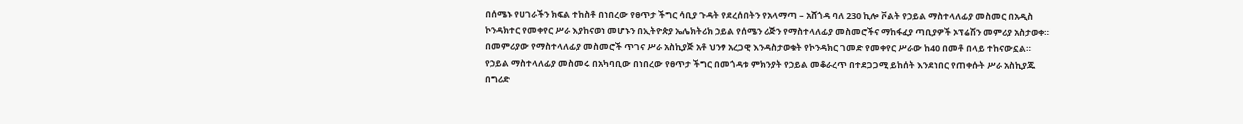በሰሜኑ የሀገራችን ክፍል ተከስቶ በነበረው የፀጥታ ችግር ሳቢያ ጉዳት የደረሰበትን የአላማጣ – አሸጎዳ ባለ 230 ኪሎ ቮልት የኃይል ማስተላለፊያ መስመር በአዲስ ኮንዳክተር የመቀየር ሥራ እያከናወነ መሆኑን በኢትዮጵያ ኤሌክትሪክ ኃይል የሰሜን ሪጅን የማስተላለፊያ መስመሮችና ማከፋፈያ ጣቢያዎች ኦፕሬሽን መምሪያ አስታወቀ።
በመምሪያው የማስተላለፊያ መስመሮች ጥገና ሥራ አስኪያጅ አቶ ህንፃ አረጋዊ እንዳስታወቁት የኮንዳክር ገመድ የመቀየር ሥራው ከ40 በመቶ በላይ ተከናውኗል።
የኃይል ማስተላለፊያ መስመሩ በአካባቢው በነበረው የፀጥታ ችግር በመጎዳቱ ምክንያት የኃይል መቆራረጥ በተደጋጋሚ ይከሰት እንደነበር የጠቀሱት ሥራ አስኪያጁ በግሪድ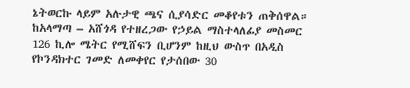ኔትወርኩ ላይም አሉታዊ ጫና ሲያሳድር መቆየቱን ጠቅሰዋል።
ከአላማጣ – አሸጎዳ የተዘረጋው የኃይል ማስተላለፊያ መስመር 126 ኪሎ ሜትር የሚሸፍን ቢሆንም ከዚህ ውስጥ በአዲስ የኮንዳክተር ገመድ ለመቀየር የታሰበው 30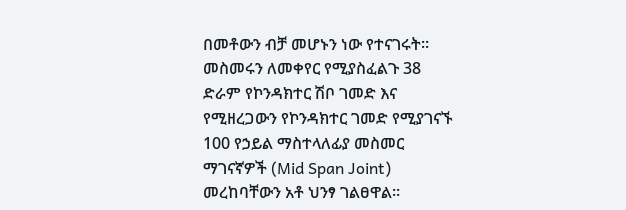በመቶውን ብቻ መሆኑን ነው የተናገሩት።
መስመሩን ለመቀየር የሚያስፈልጉ 38 ድራም የኮንዳክተር ሽቦ ገመድ እና የሚዘረጋውን የኮንዳክተር ገመድ የሚያገናኙ 100 የኃይል ማስተላለፊያ መስመር ማገናኛዎች (Mid Span Joint) መረከባቸውን አቶ ህንፃ ገልፀዋል።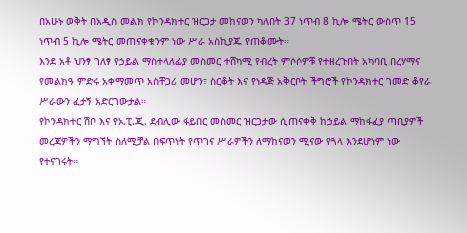በአሁኑ ወቅት በአዲስ መልክ የኮንዳክተር ዝርጋታ መከናወን ካለበት 37 ነጥብ 8 ኪሎ ሜትር ውስጥ 15 ነጥብ 5 ኪሎ ሜትር መጠናቀቁንም ነው ሥራ አስኪያጁ የጠቆሙት።
እንደ አቶ ህንፃ ገለፃ የኃይል ማስተላለፊያ መስመር ተሸካሚ የብረት ምሶሶዎቹ የተዘረጉበት አካባቢ በረሃማና የመልክዓ ምድሩ አቀማመጥ አስቸጋሪ መሆን፣ ስርቆት እና የነዳጅ አቅርቦት ችግሮች የኮንዳክተር ገመድ ቆየራ ሥራውን ፈታኝ አድርገውታል።
የኮንዳክተር ሽቦ እና የኦ.ፒ.ጂ. ደብሊው ፋይበር መስመር ዝርጋታው ሲጠናቀቅ ከኃይል ማከፋፈያ ጣቢያዎች መረጃዎችን ማግኘት ስለሚቻል በፍጥነት የጥገና ሥራዎችን ለማከናወን ሚናው የጓላ እንደሆነም ነው የተናገሩት።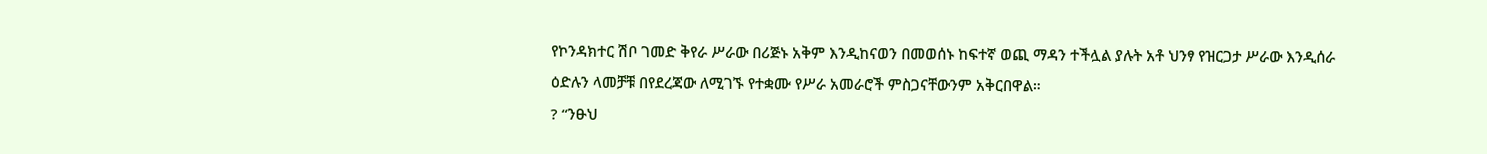የኮንዳክተር ሽቦ ገመድ ቅየራ ሥራው በሪጅኑ አቅም እንዲከናወን በመወሰኑ ከፍተኛ ወጪ ማዳን ተችሏል ያሉት አቶ ህንፃ የዝርጋታ ሥራው እንዲሰራ ዕድሉን ላመቻቹ በየደረጃው ለሚገኙ የተቋሙ የሥራ አመራሮች ምስጋናቸውንም አቅርበዋል።
? “ንፁህ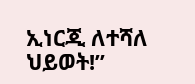ኢነርጂ ለተሻለ ህይወት!”